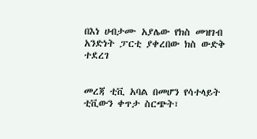በእነ ሀብታሙ አያሌው የክስ መዝገብ አንድነት ፓርቲ ያቀረበው ክስ ውድቅ ተደረገ


መረጃ ቲቪ አባል በመሆን የሳተላይት ቲቪውን ቀጥታ ስርጭት፣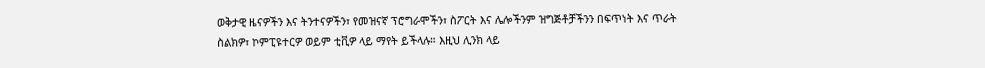ወቅታዊ ዜናዎችን እና ትንተናዎችን፣ የመዝናኛ ፕሮግራሞችን፣ ስፖርት እና ሌሎችንም ዝግጅቶቻችንን በፍጥነት እና ጥራት ስልክዎ፣ ኮምፒዩተርዎ ወይም ቲቪዎ ላይ ማየት ይችላሉ። እዚህ ሊንክ ላይ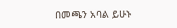በመጫን አባል ይሁኑ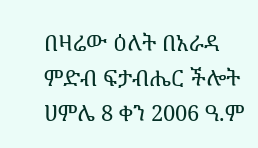በዛሬው ዕለት በአራዳ ምድብ ፍታብሔር ችሎት ሀምሌ 8 ቀን 2006 ዓ.ም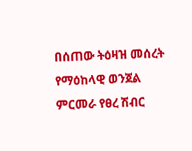በሰጠው ትዕዛዝ መሰረት የማዕከላዊ ወንጀል ምርመራ የፀረ ሽብር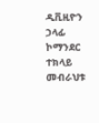ዲቪዚዮን ኃላፊ ኮማንደር ተክላይ መብራህቱ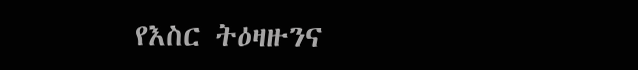የእስር ትዕዛዙንና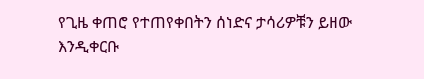የጊዜ ቀጠሮ የተጠየቀበትን ሰነድና ታሳሪዎቹን ይዘው እንዲቀርቡ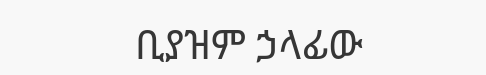ቢያዝም ኃላፊው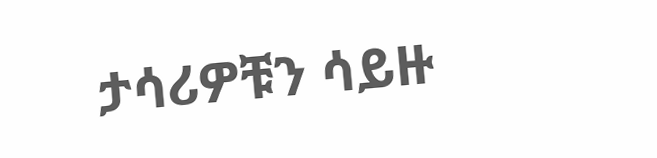ታሳሪዎቹን ሳይዙ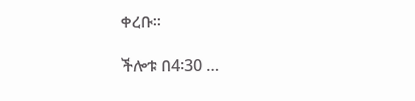ቀረቡ፡፡

ችሎቱ በ4፡30 …